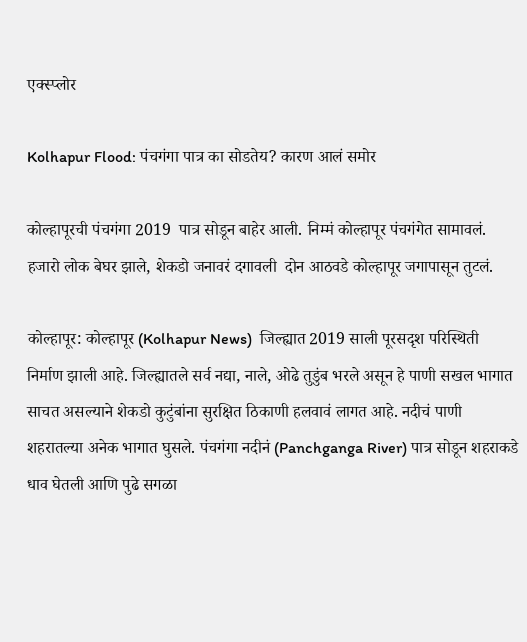एक्स्प्लोर

Kolhapur Flood: पंचगंगा पात्र का सोडतेय? कारण आलं समोर

कोल्हापूरची पंचगंगा 2019  पात्र सोडून बाहेर आली. निम्मं कोल्हापूर पंचगंगेत सामावलं. हजारो लोक बेघर झाले, शेकडो जनावरं दगावली  दोन आठवडे कोल्हापूर जगापासून तुटलं.

कोल्हापूर: कोल्हापूर (Kolhapur News)  जिल्ह्यात 2019 साली पूरसदृश परिस्थिती निर्माण झाली आहे. जिल्ह्यातले सर्व नद्या, नाले, ओढे तुडुंब भरले असून हे पाणी सखल भागात साचत असल्याने शेकडो कुटुंबांना सुरक्षित ठिकाणी हलवावं लागत आहे. नदीचं पाणी शहरातल्या अनेक भागात घुसले. पंचगंगा नदीनं (Panchganga River) पात्र सोडून शहराकडे धाव घेतली आणि पुढे सगळा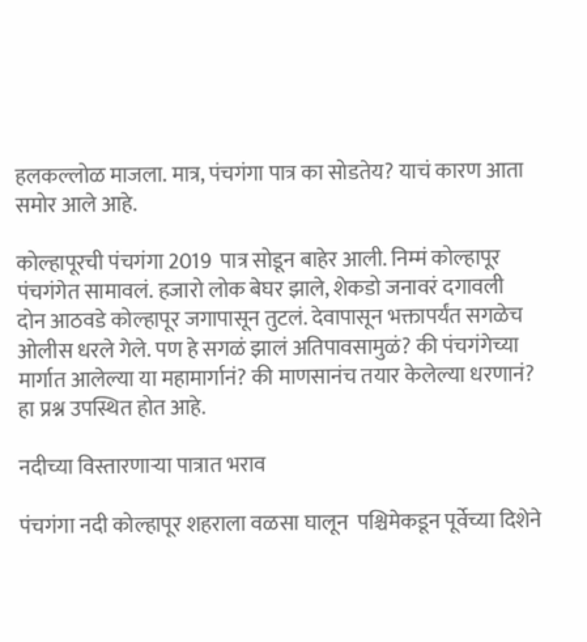हलकल्लोळ माजला. मात्र, पंचगंगा पात्र का सोडतेय? याचं कारण आता समोर आले आहे.

कोल्हापूरची पंचगंगा 2019  पात्र सोडून बाहेर आली. निम्मं कोल्हापूर पंचगंगेत सामावलं. हजारो लोक बेघर झाले, शेकडो जनावरं दगावली  दोन आठवडे कोल्हापूर जगापासून तुटलं. देवापासून भक्तापर्यंत सगळेच ओलीस धरले गेले. पण हे सगळं झालं अतिपावसामुळं? की पंचगंगेच्या मार्गात आलेल्या या महामार्गानं? की माणसानंच तयार केलेल्या धरणानं?  हा प्रश्न उपस्थित होत आहे.

नदीच्या विस्तारणाऱ्या पात्रात भराव

पंचगंगा नदी कोल्हापूर शहराला वळसा घालून  पश्चिमेकडून पूर्वेच्या दिशेने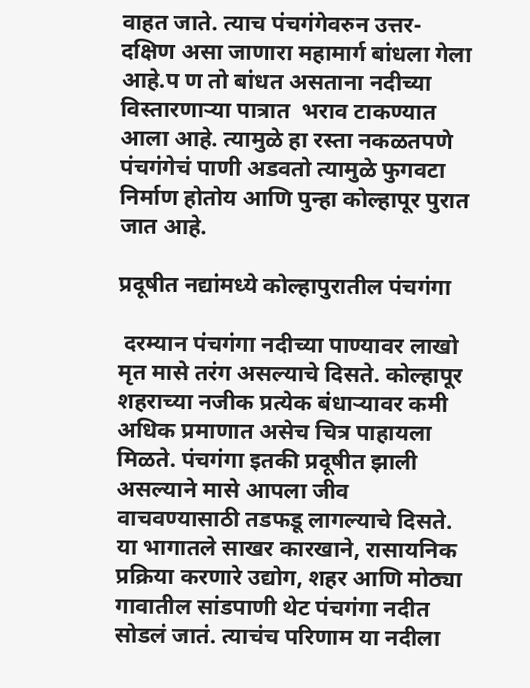वाहत जाते. त्याच पंचगंगेवरुन उत्तर-दक्षिण असा जाणारा महामार्ग बांधला गेला आहे.प ण तो बांधत असताना नदीच्या विस्तारणाऱ्या पात्रात  भराव टाकण्यात आला आहे. त्यामुळे हा रस्ता नकळतपणे पंचगंगेचं पाणी अडवतो त्यामुळे फुगवटा निर्माण होतोय आणि पुन्हा कोल्हापूर पुरात जात आहे.

प्रदूषीत नद्यांमध्ये कोल्हापुरातील पंचगंगा

 दरम्यान पंचगंगा नदीच्या पाण्यावर लाखो मृत मासे तरंग असल्याचे दिसते. कोल्हापूर शहराच्या नजीक प्रत्येक बंधाऱ्यावर कमी अधिक प्रमाणात असेच चित्र पाहायला मिळते. पंचगंगा इतकी प्रदूषीत झाली असल्याने मासे आपला जीव वाचवण्यासाठी तडफडू लागल्याचे दिसते. या भागातले साखर कारखाने, रासायनिक प्रक्रिया करणारे उद्योग, शहर आणि मोठ्या गावातील सांडपाणी थेट पंचगंगा नदीत सोडलं जातं. त्याचंच परिणाम या नदीला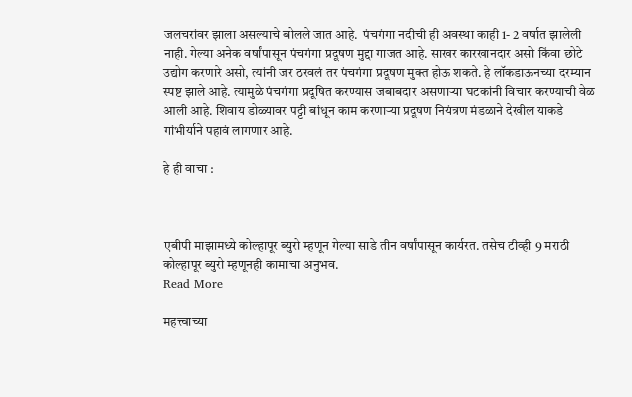जलचरांवर झाला असल्याचे बोलले जात आहे.  पंचगंगा नदीची ही अवस्था काही 1- 2 वर्षात झालेली नाही. गेल्या अनेक वर्षांपासून पंचगंगा प्रदूषण मुद्दा गाजत आहे. साखर कारखानदार असो किंवा छोटे उद्योग करणारे असो, त्यांनी जर ठरवलं तर पंचगंगा प्रदूषण मुक्त होऊ शकते. हे लॉकडाऊनच्या दरम्यान स्पष्ट झाले आहे. त्यामुळे पंचगंगा प्रदूषित करण्यास जबाबदार असणाऱ्या घटकांनी विचार करण्याची वेळ आली आहे. शिवाय डोळ्यावर पट्टी बांधून काम करणाऱ्या प्रदूषण नियंत्रण मंडळाने देखील याकडे गांभीर्याने पहावं लागणार आहे.

हे ही वाचा :



एबीपी माझामध्ये कोल्हापूर ब्युरो म्हणून गेल्या साडे तीन वर्षांपासून कार्यरत. तसेच टीव्ही 9 मराठी कोल्हापूर ब्युरो म्हणूनही कामाचा अनुभव.
Read More

महत्त्वाच्या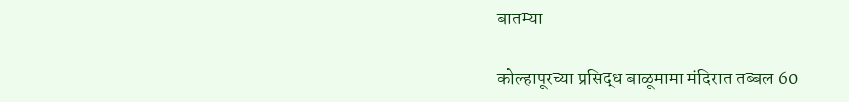बातम्या

कोल्हापूरच्या प्रसिद्ध बाळूमामा मंदिरात तब्बल 60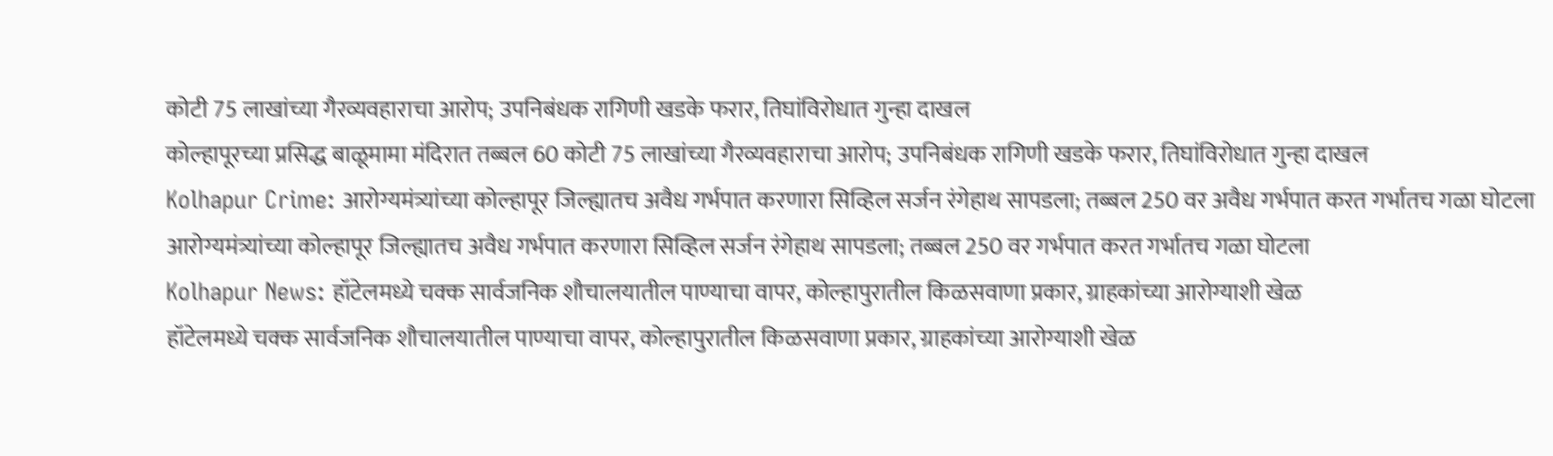कोटी 75 लाखांच्या गैरव्यवहाराचा आरोप; उपनिबंधक रागिणी खडके फरार, तिघांविरोधात गुन्हा दाखल
कोल्हापूरच्या प्रसिद्ध बाळूमामा मंदिरात तब्बल 60 कोटी 75 लाखांच्या गैरव्यवहाराचा आरोप; उपनिबंधक रागिणी खडके फरार, तिघांविरोधात गुन्हा दाखल
Kolhapur Crime: आरोग्यमंत्र्यांच्या कोल्हापूर जिल्ह्यातच अवैध गर्भपात करणारा सिव्हिल सर्जन रंगेहाथ सापडला; तब्बल 250 वर अवैध गर्भपात करत गर्भातच गळा घोटला
आरोग्यमंत्र्यांच्या कोल्हापूर जिल्ह्यातच अवैध गर्भपात करणारा सिव्हिल सर्जन रंगेहाथ सापडला; तब्बल 250 वर गर्भपात करत गर्भातच गळा घोटला
Kolhapur News: हॉटेलमध्ये चक्क सार्वजनिक शौचालयातील पाण्याचा वापर, कोल्हापुरातील किळसवाणा प्रकार, ग्राहकांच्या आरोग्याशी खेळ
हॉटेलमध्ये चक्क सार्वजनिक शौचालयातील पाण्याचा वापर, कोल्हापुरातील किळसवाणा प्रकार, ग्राहकांच्या आरोग्याशी खेळ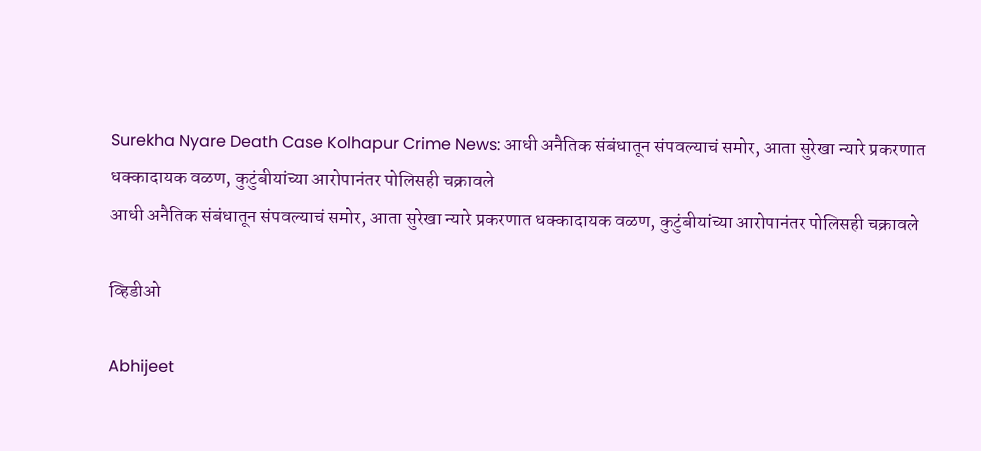Surekha Nyare Death Case Kolhapur Crime News: आधी अनैतिक संबंधातून संपवल्याचं समोर, आता सुरेखा न्यारे प्रकरणात धक्कादायक वळण, कुटुंबीयांच्या आरोपानंतर पोलिसही चक्रावले
आधी अनैतिक संबंधातून संपवल्याचं समोर, आता सुरेखा न्यारे प्रकरणात धक्कादायक वळण, कुटुंबीयांच्या आरोपानंतर पोलिसही चक्रावले

व्हिडीओ

Abhijeet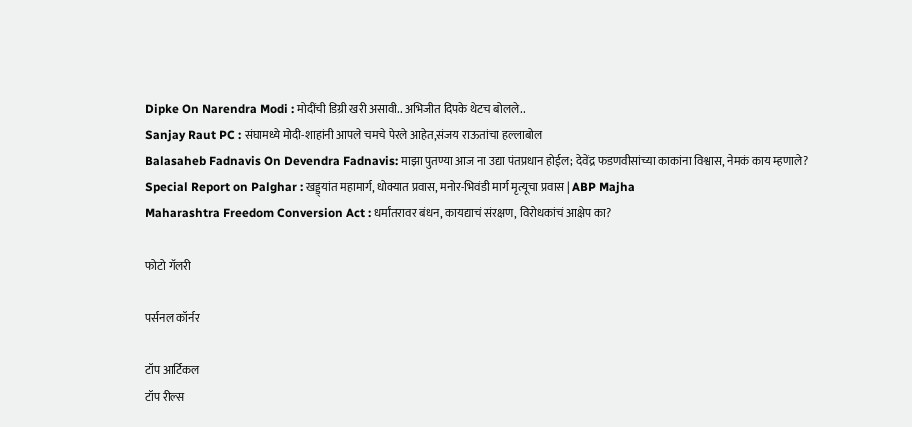Dipke On Narendra Modi : मोदींची डिग्री खरी असावी.. अभिजीत दिपके थेटच बोलले..
Sanjay Raut PC : संघामध्ये मोदी-शाहांनी आपले चमचे पेरले आहेत,संजय राऊतांचा हल्लाबोल
Balasaheb Fadnavis On Devendra Fadnavis: माझा पुतण्या आज ना उद्या पंतप्रधान होईल; देवेंद्र फडणवीसांच्या काकांना विश्वास, नेमकं काय म्हणाले?
Special Report on Palghar : खड्ड्यांत महामार्ग, धोक्यात प्रवास, मनोर-भिवंडी मार्ग मृत्यूचा प्रवास | ABP Majha
Maharashtra Freedom Conversion Act : धर्मांतरावर बंधन, कायद्याचं संरक्षण, विरोधकांचं आक्षेप का?

फोटो गॅलरी

पर्सनल कॉर्नर

टॉप आर्टिकल
टॉप रील्स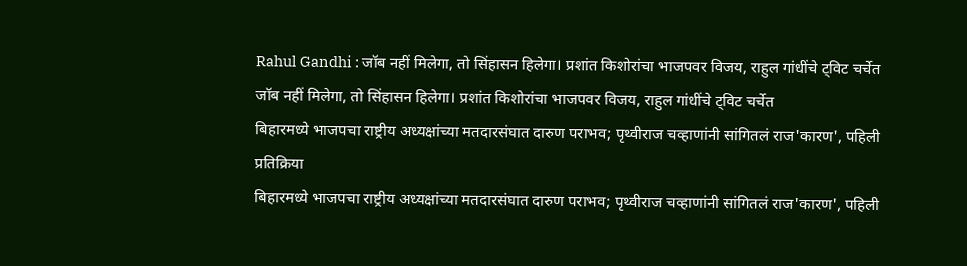Rahul Gandhi : जॉब नहीं मिलेगा, तो सिंहासन हिलेगा। प्रशांत किशोरांचा भाजपवर विजय, राहुल गांधींचे ट्विट चर्चेत
जॉब नहीं मिलेगा, तो सिंहासन हिलेगा। प्रशांत किशोरांचा भाजपवर विजय, राहुल गांधींचे ट्विट चर्चेत
बिहारमध्ये भाजपचा राष्ट्रीय अध्यक्षांच्या मतदारसंघात दारुण पराभव; पृथ्वीराज चव्हाणांनी सांगितलं राज'कारण', पहिली प्रतिक्रिया
बिहारमध्ये भाजपचा राष्ट्रीय अध्यक्षांच्या मतदारसंघात दारुण पराभव; पृथ्वीराज चव्हाणांनी सांगितलं राज'कारण', पहिली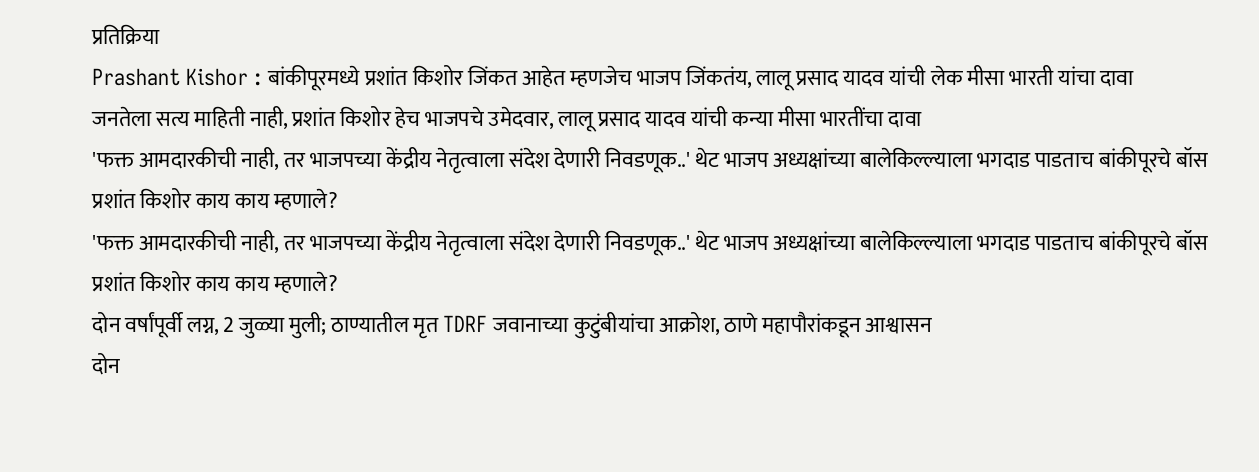प्रतिक्रिया
Prashant Kishor : बांकीपूरमध्ये प्रशांत किशोर जिंकत आहेत म्हणजेच भाजप जिंकतंय, लालू प्रसाद यादव यांची लेक मीसा भारती यांचा दावा
जनतेला सत्य माहिती नाही, प्रशांत किशोर हेच भाजपचे उमेदवार, लालू प्रसाद यादव यांची कन्या मीसा भारतींचा दावा
'फक्त आमदारकीची नाही, तर भाजपच्या केंद्रीय नेतृत्वाला संदेश देणारी निवडणूक..' थेट भाजप अध्यक्षांच्या बालेकिल्ल्याला भगदाड पाडताच बांकीपूरचे बॉस प्रशांत किशोर काय काय म्हणाले?
'फक्त आमदारकीची नाही, तर भाजपच्या केंद्रीय नेतृत्वाला संदेश देणारी निवडणूक..' थेट भाजप अध्यक्षांच्या बालेकिल्ल्याला भगदाड पाडताच बांकीपूरचे बॉस प्रशांत किशोर काय काय म्हणाले?
दोन वर्षांपूर्वी लग्न, 2 जुळ्या मुली; ठाण्यातील मृत TDRF जवानाच्या कुटुंबीयांचा आक्रोश, ठाणे महापौरांकडून आश्वासन
दोन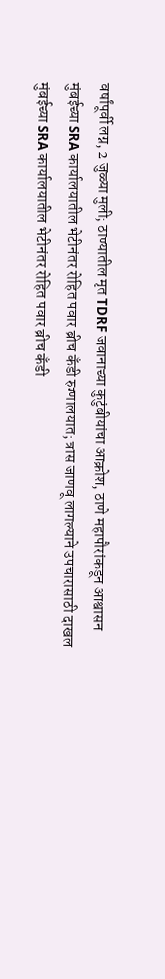वर्षांपूर्वी लग्न, 2 जुळ्या मुली; ठाण्यातील मृत TDRF जवानाच्या कुटुंबीयांचा आक्रोश, ठाणे महापौरांकडून आश्वासन
मुंबईच्या SRA कार्यालयातील भेटीनंतर रोहित पवार ब्रीच कँडी रुग्णालयात; त्रास जाणवू लागल्याने उपचारासाठी दाखल
मुंबईच्या SRA कार्यालयातील भेटीनंतर रोहित पवार ब्रीच कँडी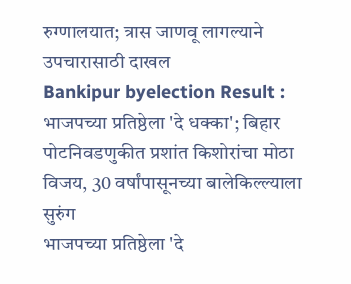रुग्णालयात; त्रास जाणवू लागल्याने उपचारासाठी दाखल
Bankipur byelection Result : भाजपच्या प्रतिष्ठेला 'दे धक्का'; बिहार पोटनिवडणुकीत प्रशांत किशोरांचा मोठा विजय, 30 वर्षांपासूनच्या बालेकिल्ल्याला सुरुंग
भाजपच्या प्रतिष्ठेला 'दे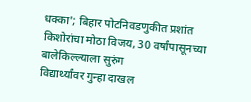धक्का'; बिहार पोटनिवडणुकीत प्रशांत किशोरांचा मोठा विजय, 30 वर्षांपासूनच्या बालेकिल्ल्याला सुरुंग
विद्यार्थ्यांवर गुन्हा दाखल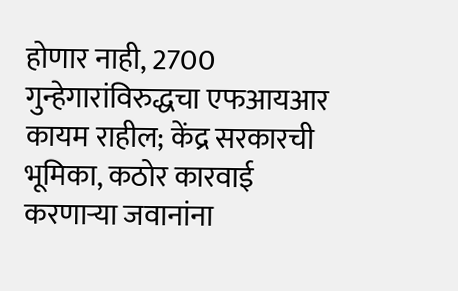होणार नाही, 2700 गुन्हेगारांविरुद्धचा एफआयआर कायम राहील; केंद्र सरकारची भूमिका, कठोर कारवाई करणाऱ्या जवानांना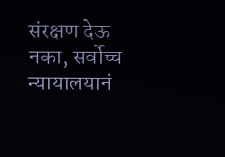संरक्षण देऊ नका, सर्वोच्च न्यायालयानं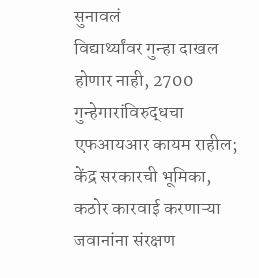सुनावलं
विद्यार्थ्यांवर गुन्हा दाखल होणार नाही, 2700 गुन्हेगारांविरुद्धचा एफआयआर कायम राहील; केंद्र सरकारची भूमिका, कठोर कारवाई करणाऱ्या जवानांना संरक्षण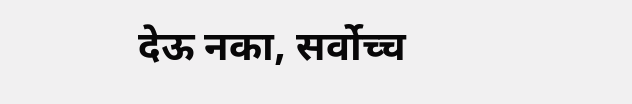देऊ नका, सर्वोच्च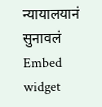न्यायालयानं सुनावलं
Embed widget